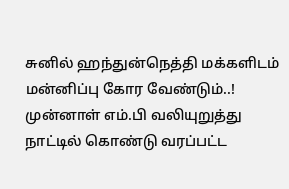சுனில் ஹந்துன்நெத்தி மக்களிடம் மன்னிப்பு கோர வேண்டும்..! முன்னாள் எம்.பி வலியுறுத்து
நாட்டில் கொண்டு வரப்பட்ட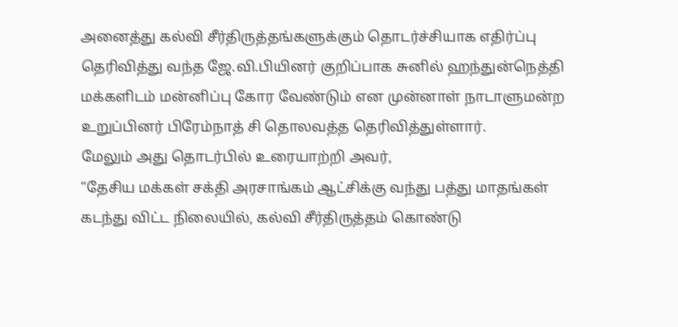அனைத்து கல்வி சீர்திருத்தங்களுக்கும் தொடர்ச்சியாக எதிர்ப்பு தெரிவித்து வந்த ஜே.வி.பியினர் குறிப்பாக சுனில் ஹந்துன்நெத்தி மக்களிடம் மன்னிப்பு கோர வேண்டும் என முன்னாள் நாடாளுமன்ற உறுப்பினர் பிரேம்நாத் சி தொலவத்த தெரிவித்துள்ளார்.
மேலும் அது தொடர்பில் உரையாற்றி அவர்,
“தேசிய மக்கள் சக்தி அரசாங்கம் ஆட்சிக்கு வந்து பத்து மாதங்கள் கடந்து விட்ட நிலையில், கல்வி சீர்திருத்தம் கொண்டு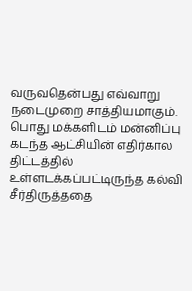வருவதென்பது எவ்வாறு நடைமுறை சாத்தியமாகும்.
பொது மக்களிடம் மன்னிப்பு
கடந்த ஆட்சியின் எதிர்கால திட்டத்தில் உள்ளடக்கப்பட்டிருந்த கல்வி சீர்திருத்ததை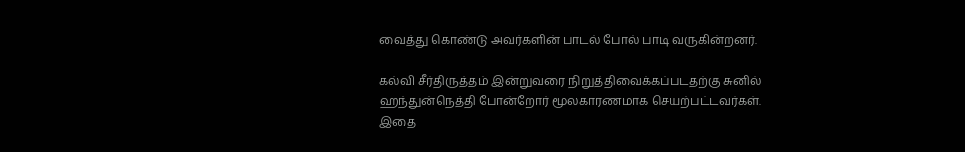வைத்து கொண்டு அவர்களின் பாடல் போல் பாடி வருகின்றனர்.

கல்வி சீர்திருத்தம் இன்றுவரை நிறுத்திவைக்கப்படதற்கு சுனில் ஹந்துன்நெத்தி போன்றோர் மூலகாரணமாக செயற்பட்டவர்கள்.
இதை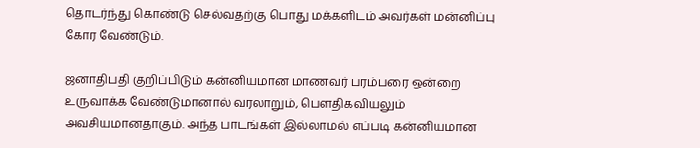தொடர்ந்து கொண்டு செல்வதற்கு பொது மக்களிடம் அவர்கள் மன்னிப்பு கோர வேண்டும்.

ஜனாதிபதி குறிப்பிடும் கன்னியமான மாணவர் பரம்பரை ஒன்றை உருவாக்க வேண்டுமானால் வரலாறும், பௌதிகவியலும் அவசியமானதாகும். அந்த பாடங்கள் இல்லாமல் எப்படி கன்னியமான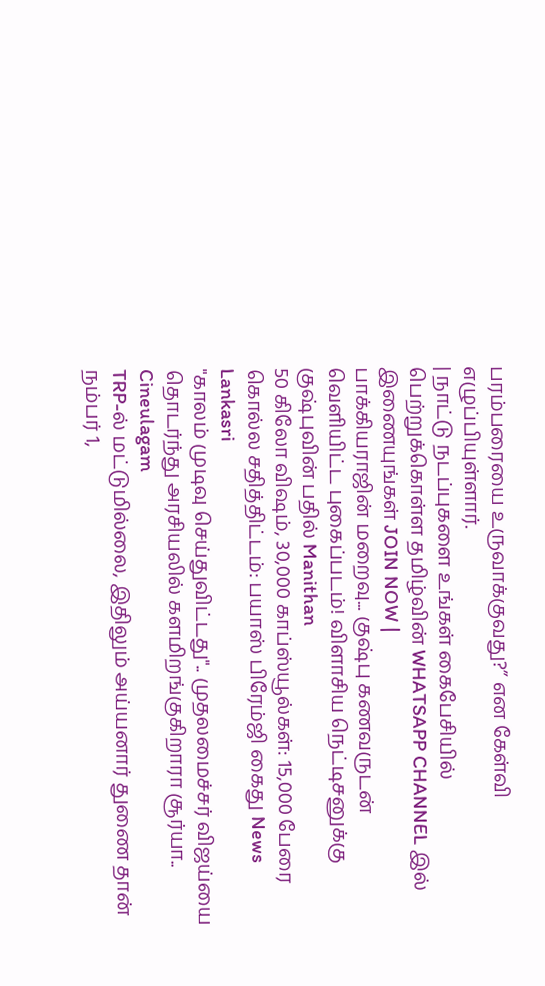பரம்பரையை உருவாக்குவது?” என கேள்வி எழுப்பியுள்ளார்.
| நாட்டு நடப்புகளை உங்கள் கைபேசியில் பெற்றுக்கொள்ள தமிழ்வின் WHATSAPP CHANNEL இல் இணையுங்கள் JOIN NOW |
பாக்கியராஜின் மறைவு... குஷ்பு கணவருடன் வெளியிட்ட புகைப்படம்! விளாசிய நெட்டிசனுக்கு குஷ்புவின் பதில் Manithan
50 கிலோ விஷம், 30,000 காப்ஸ்யூல்கள்: 15,000 பேரை கொல்ல சதித்திட்டம்: பயாஸ் பிரேம்ஜி கைது News Lankasri
"காலம் முடிவு செய்துவிட்டது".. முதலமைச்சர் விஜய்யை தொடர்ந்து அரசியலில் களமிறங்குகிறாரா சூர்யா.. Cineulagam
TRP-ல் மட்டுமில்லை, இதிலும் அய்யனார் துணை தான் நம்பர் 1,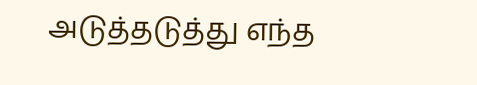அடுத்தடுத்து எந்த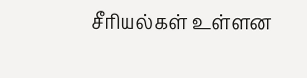சீரியல்கள் உள்ளன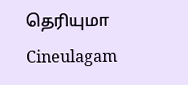தெரியுமா Cineulagam